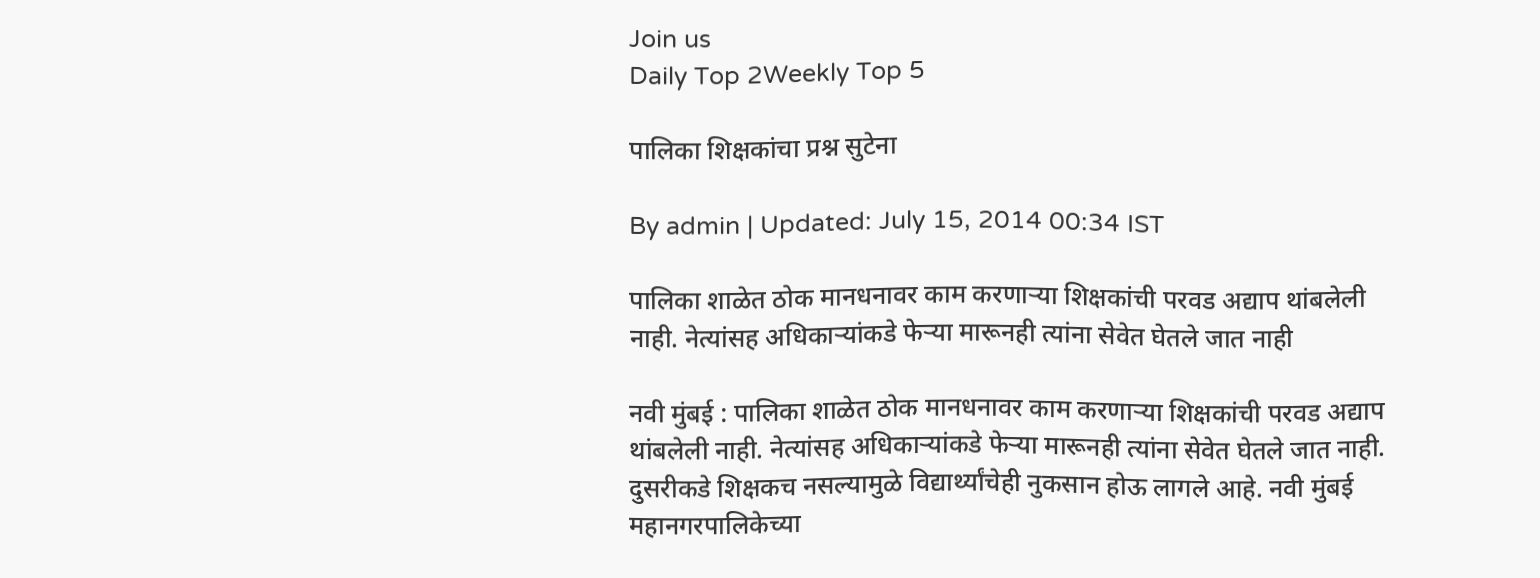Join us
Daily Top 2Weekly Top 5

पालिका शिक्षकांचा प्रश्न सुटेना

By admin | Updated: July 15, 2014 00:34 IST

पालिका शाळेत ठोक मानधनावर काम करणाऱ्या शिक्षकांची परवड अद्याप थांबलेली नाही. नेत्यांसह अधिकाऱ्यांकडे फेऱ्या मारूनही त्यांना सेवेत घेतले जात नाही

नवी मुंबई : पालिका शाळेत ठोक मानधनावर काम करणाऱ्या शिक्षकांची परवड अद्याप थांबलेली नाही. नेत्यांसह अधिकाऱ्यांकडे फेऱ्या मारूनही त्यांना सेवेत घेतले जात नाही. दुसरीकडे शिक्षकच नसल्यामुळे विद्यार्थ्यांचेही नुकसान होऊ लागले आहे. नवी मुंबई महानगरपालिकेच्या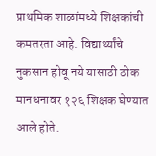प्राथमिक शाळांमध्ये शिक्षकांची कमतरता आहे. विद्यार्थ्यांचे नुकसान होवू नये यासाठी ठोक मानधनावर १२६ शिक्षक घेण्यात आले होते.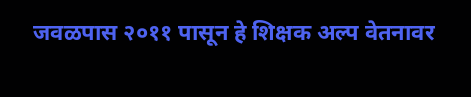जवळपास २०११ पासून हे शिक्षक अल्प वेतनावर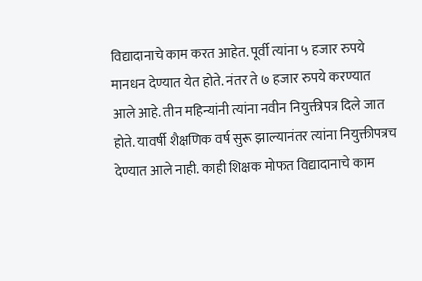विद्यादानाचे काम करत आहेत. पूर्वी त्यांना ५ हजार रुपये मानधन देण्यात येत होते. नंतर ते ७ हजार रुपये करण्यात आले आहे. तीन महिन्यांनी त्यांना नवीन नियुक्तीपत्र दिले जात होते. यावर्षी शैक्षणिक वर्ष सुरू झाल्यानंतर त्यांना नियुक्तीपत्रच देण्यात आले नाही. काही शिक्षक मोफत विद्यादानाचे काम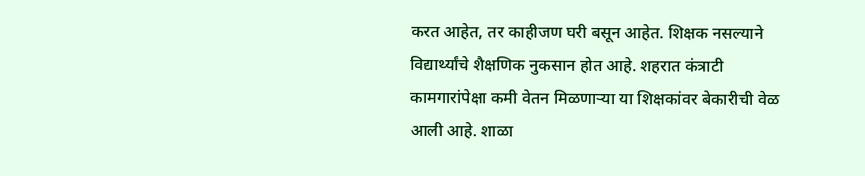करत आहेत, तर काहीजण घरी बसून आहेत. शिक्षक नसल्याने विद्यार्थ्यांचे शैक्षणिक नुकसान होत आहे. शहरात कंत्राटी कामगारांपेक्षा कमी वेतन मिळणाऱ्या या शिक्षकांवर बेकारीची वेळ आली आहे. शाळा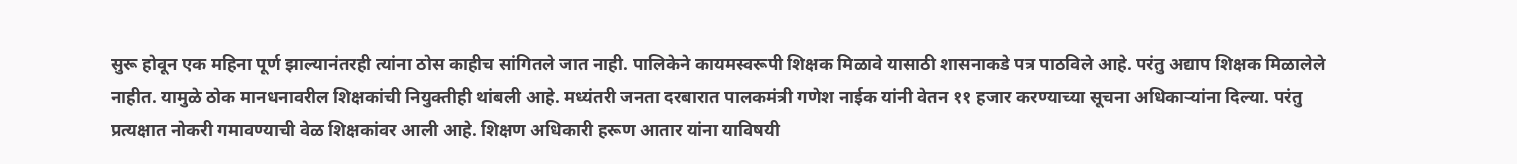सुरू होवून एक महिना पूर्ण झाल्यानंतरही त्यांना ठोस काहीच सांगितले जात नाही. पालिकेने कायमस्वरूपी शिक्षक मिळावे यासाठी शासनाकडे पत्र पाठविले आहे. परंतु अद्याप शिक्षक मिळालेले नाहीत. यामुळे ठोक मानधनावरील शिक्षकांची नियुक्तीही थांबली आहे. मध्यंतरी जनता दरबारात पालकमंत्री गणेश नाईक यांनी वेतन ११ हजार करण्याच्या सूचना अधिकाऱ्यांना दिल्या. परंतु प्रत्यक्षात नोकरी गमावण्याची वेळ शिक्षकांवर आली आहे. शिक्षण अधिकारी हरूण आतार यांना याविषयी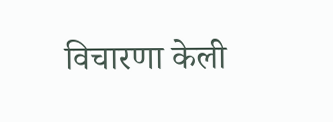विचारणा केली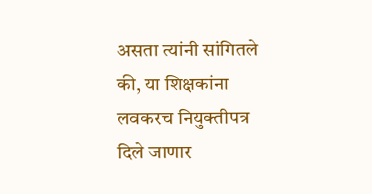असता त्यांनी सांगितले की, या शिक्षकांना लवकरच नियुक्तीपत्र दिले जाणार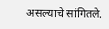असल्याचे सांगितले.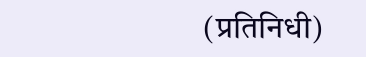(प्रतिनिधी)